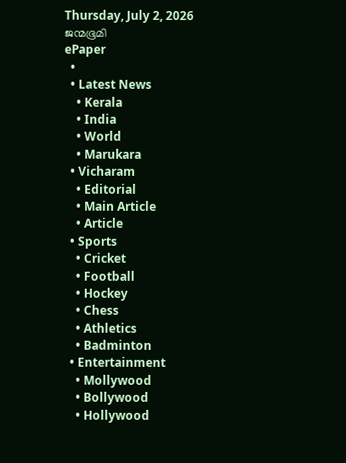Thursday, July 2, 2026
ജന്മഭൂമി
ePaper
  •
  • Latest News
    • Kerala
    • India
    • World
    • Marukara
  • Vicharam
    • Editorial
    • Main Article
    • Article
  • Sports
    • Cricket
    • Football
    • Hockey
    • Chess
    • Athletics
    • Badminton
  • Entertainment
    • Mollywood
    • Bollywood
    • Hollywood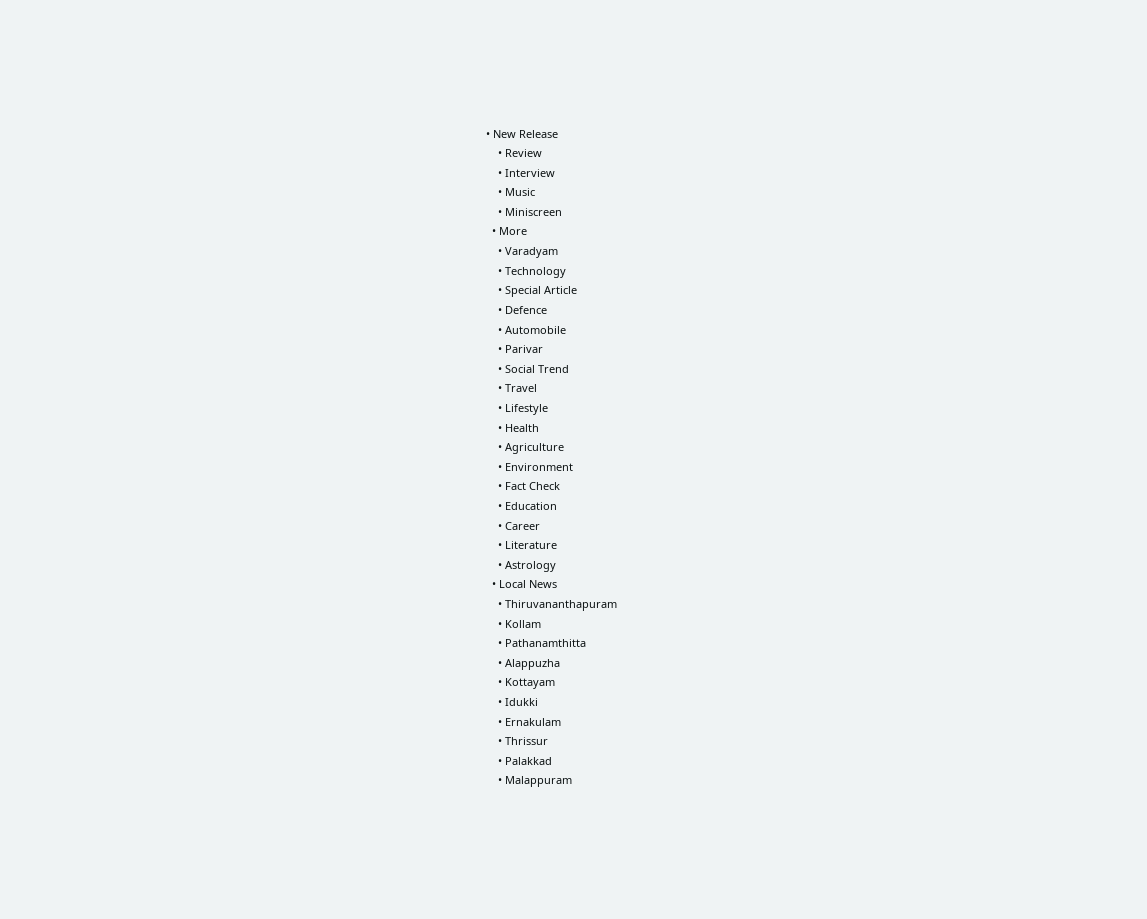• New Release
    • Review
    • Interview
    • Music
    • Miniscreen
  • More
    • Varadyam
    • Technology
    • Special Article
    • Defence
    • Automobile
    • Parivar
    • Social Trend
    • Travel
    • Lifestyle
    • Health
    • Agriculture
    • Environment
    • Fact Check
    • Education
    • Career
    • Literature
    • Astrology
  • Local News
    • Thiruvananthapuram
    • Kollam
    • Pathanamthitta
    • Alappuzha
    • Kottayam
    • Idukki
    • Ernakulam
    • Thrissur
    • Palakkad
    • Malappuram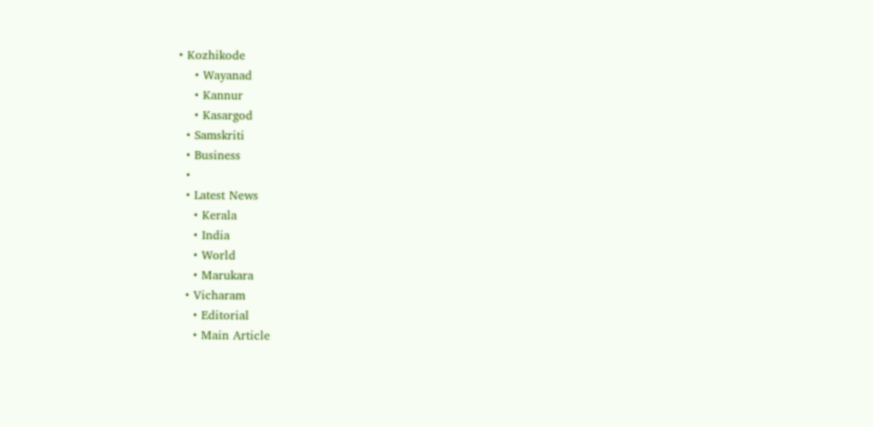• Kozhikode
    • Wayanad
    • Kannur
    • Kasargod
  • Samskriti
  • Business
  •
  • Latest News
    • Kerala
    • India
    • World
    • Marukara
  • Vicharam
    • Editorial
    • Main Article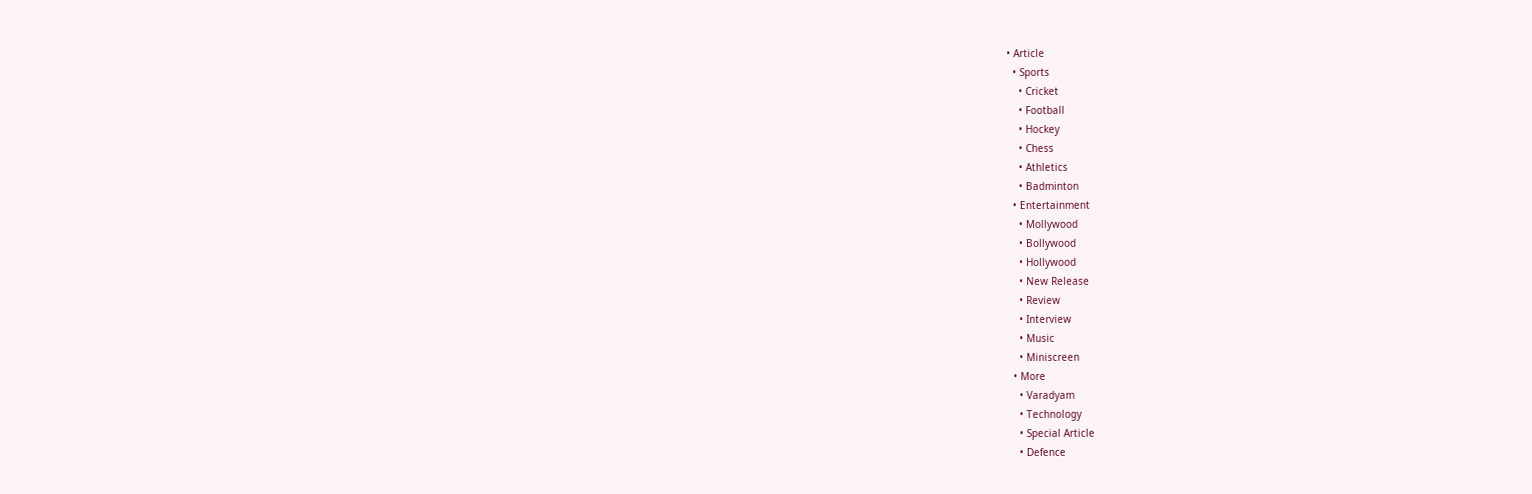• Article
  • Sports
    • Cricket
    • Football
    • Hockey
    • Chess
    • Athletics
    • Badminton
  • Entertainment
    • Mollywood
    • Bollywood
    • Hollywood
    • New Release
    • Review
    • Interview
    • Music
    • Miniscreen
  • More
    • Varadyam
    • Technology
    • Special Article
    • Defence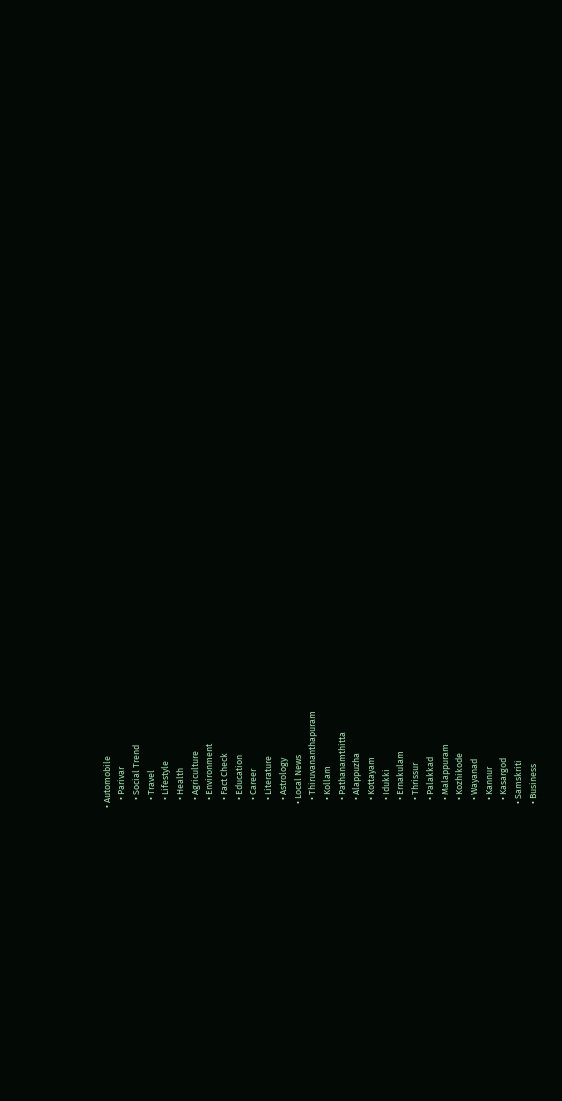• Automobile
    • Parivar
    • Social Trend
    • Travel
    • Lifestyle
    • Health
    • Agriculture
    • Environment
    • Fact Check
    • Education
    • Career
    • Literature
    • Astrology
  • Local News
    • Thiruvananthapuram
    • Kollam
    • Pathanamthitta
    • Alappuzha
    • Kottayam
    • Idukki
    • Ernakulam
    • Thrissur
    • Palakkad
    • Malappuram
    • Kozhikode
    • Wayanad
    • Kannur
    • Kasargod
  • Samskriti
  • Business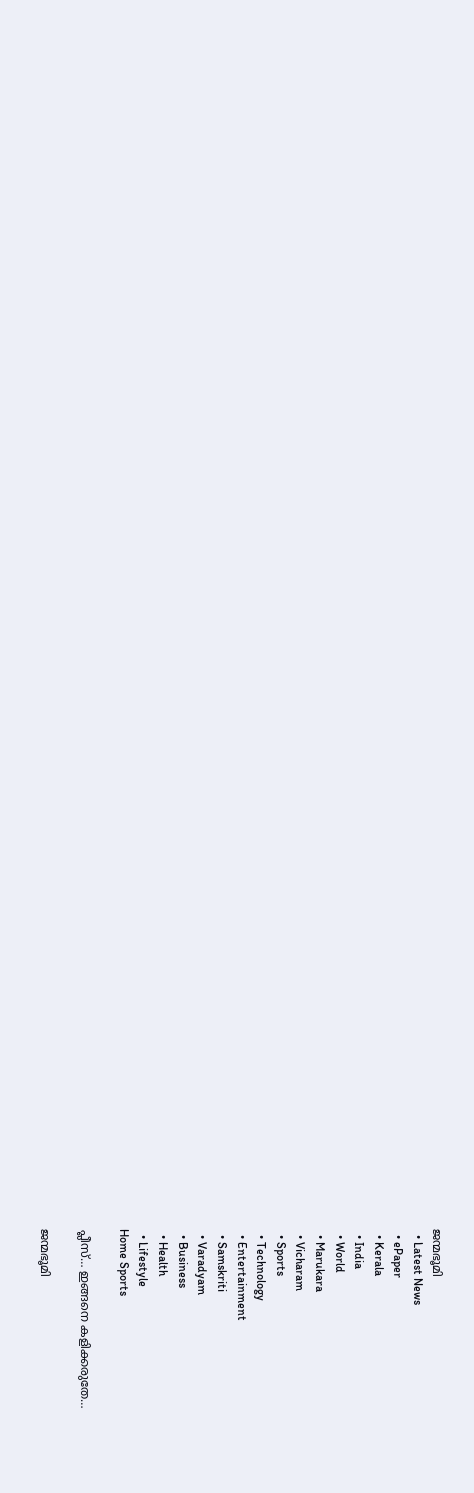ജന്മഭൂമി
  • Latest News
  • ePaper
  • Kerala
  • India
  • World
  • Marukara
  • Vicharam
  • Sports
  • Technology
  • Entertainment
  • Samskriti
  • Varadyam
  • Business
  • Health
  • Lifestyle
Home Sports

പ്ലീസ്… ഇങ്ങനെ കളിക്കരുതേ…

ജന്മഭൂമി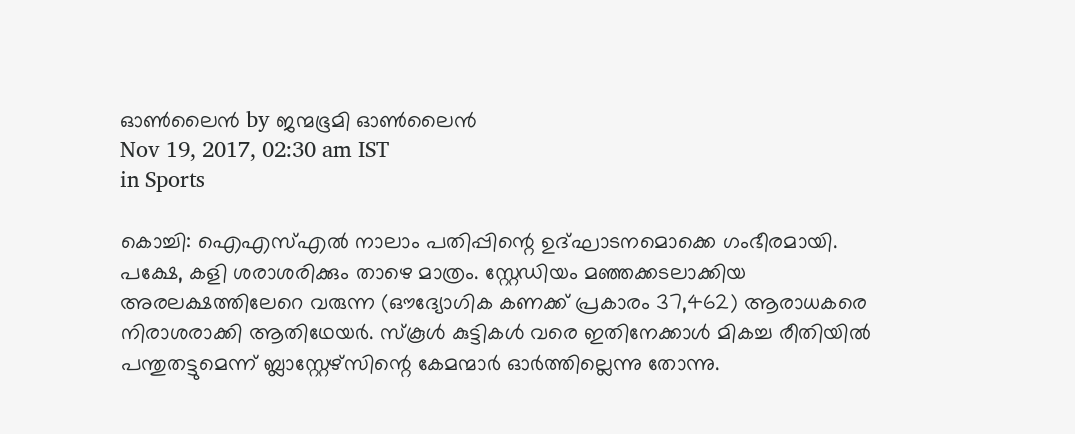ഓണ്‍ലൈന്‍ by ജന്മഭൂമി ഓണ്‍ലൈന്‍
Nov 19, 2017, 02:30 am IST
in Sports

കൊച്ചി: ഐഎസ്എല്‍ നാലാം പതിപ്പിന്റെ ഉദ്ഘാടനമൊക്കെ ഗംഭീരമായി. പക്ഷേ, കളി ശരാശരിക്കും താഴെ മാത്രം. സ്റ്റേഡിയം മഞ്ഞക്കടലാക്കിയ അരലക്ഷത്തിലേറെ വരുന്ന (ഔദ്യോഗിക കണക്ക് പ്രകാരം 37,462) ആരാധകരെ നിരാശരാക്കി ആതിഥേയര്‍. സ്‌കൂള്‍ കുട്ടികള്‍ വരെ ഇതിനേക്കാള്‍ മികച്ച രീതിയില്‍ പന്തുതട്ടുമെന്ന് ബ്ലാസ്റ്റേഴ്‌സിന്റെ കേമന്മാര്‍ ഓര്‍ത്തില്ലെന്നു തോന്നു.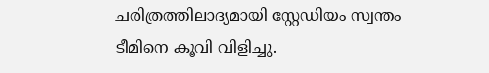ചരിത്രത്തിലാദ്യമായി സ്റ്റേഡിയം സ്വന്തം ടീമിനെ കൂവി വിളിച്ചു.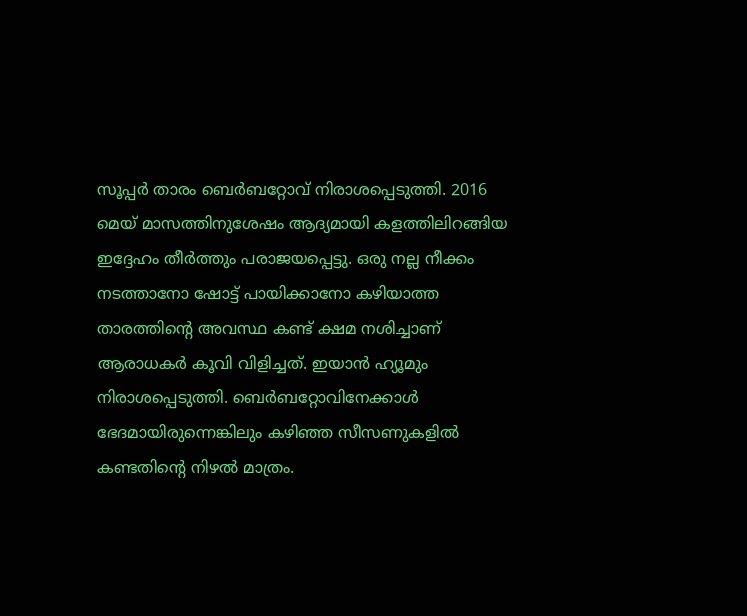സൂപ്പര്‍ താരം ബെര്‍ബറ്റോവ് നിരാശപ്പെടുത്തി. 2016 മെയ് മാസത്തിനുശേഷം ആദ്യമായി കളത്തിലിറങ്ങിയ ഇദ്ദേഹം തീര്‍ത്തും പരാജയപ്പെട്ടു. ഒരു നല്ല നീക്കം നടത്താനോ ഷോട്ട് പായിക്കാനോ കഴിയാത്ത താരത്തിന്റെ അവസ്ഥ കണ്ട് ക്ഷമ നശിച്ചാണ് ആരാധകര്‍ കൂവി വിളിച്ചത്. ഇയാന്‍ ഹ്യൂമും നിരാശപ്പെടുത്തി. ബെര്‍ബറ്റോവിനേക്കാള്‍ ഭേദമായിരുന്നെങ്കിലും കഴിഞ്ഞ സീസണുകളില്‍ കണ്ടതിന്റെ നിഴല്‍ മാത്രം.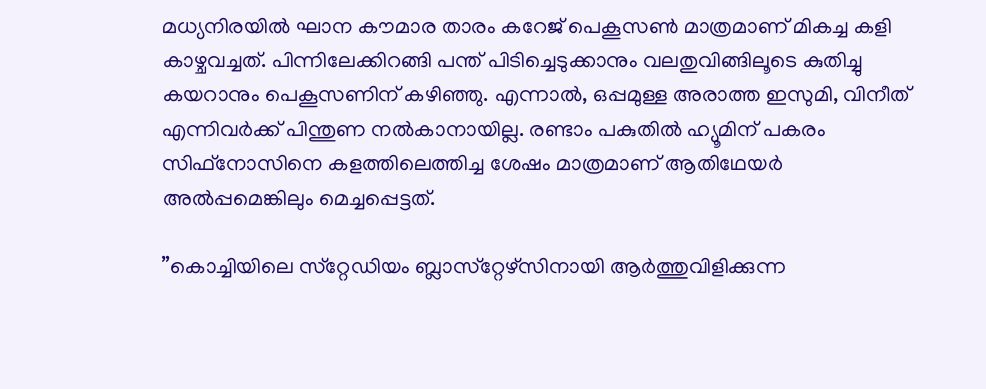മധ്യനിരയില്‍ ഘാന കൗമാര താരം കറേജ് പെകൂസണ്‍ മാത്രമാണ് മികച്ച കളി കാഴ്ചവച്ചത്. പിന്നിലേക്കിറങ്ങി പന്ത് പിടിച്ചെടുക്കാനും വലതുവിങ്ങിലൂടെ കുതിച്ചു കയറാനും പെകൂസണിന് കഴിഞ്ഞു. എന്നാല്‍, ഒപ്പമുള്ള അരാത്ത ഇസുമി, വിനീത് എന്നിവര്‍ക്ക് പിന്തുണ നല്‍കാനായില്ല. രണ്ടാം പകുതില്‍ ഹ്യൂമിന് പകരം സിഫ്‌നോസിനെ കളത്തിലെത്തിച്ച ശേഷം മാത്രമാണ് ആതിഥേയര്‍ അല്‍പ്പമെങ്കിലും മെച്ചപ്പെട്ടത്.

”കൊച്ചിയിലെ സ്‌റ്റേഡിയം ബ്ലാസ്‌റ്റേഴ്‌സിനായി ആര്‍ത്തുവിളിക്കുന്ന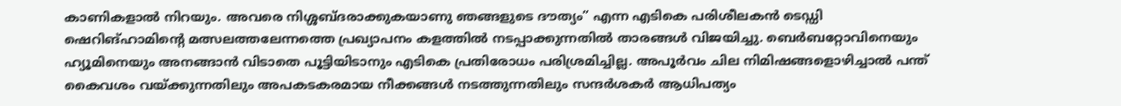കാണികളാല്‍ നിറയും. അവരെ നിശ്ശബ്ദരാക്കുകയാണു ഞങ്ങളുടെ ദൗത്യം” എന്ന എടികെ പരിശീലകന്‍ ടെഡ്ഡി ഷെറിങ്ഹാമിന്റെ മത്സലത്തലേന്നത്തെ പ്രഖ്യാപനം കളത്തില്‍ നടപ്പാക്കുന്നതില്‍ താരങ്ങള്‍ വിജയിച്ചു. ബെര്‍ബറ്റോവിനെയും ഹ്യൂമിനെയും അനങ്ങാന്‍ വിടാതെ പൂട്ടിയിടാനും എടികെ പ്രതിരോധം പരിശ്രമിച്ചില്ല. അപൂര്‍വം ചില നിമിഷങ്ങളൊഴിച്ചാല്‍ പന്ത് കൈവശം വയ്‌ക്കുന്നതിലും അപകടകരമായ നീക്കങ്ങള്‍ നടത്തുന്നതിലും സന്ദര്‍ശകര്‍ ആധിപത്യം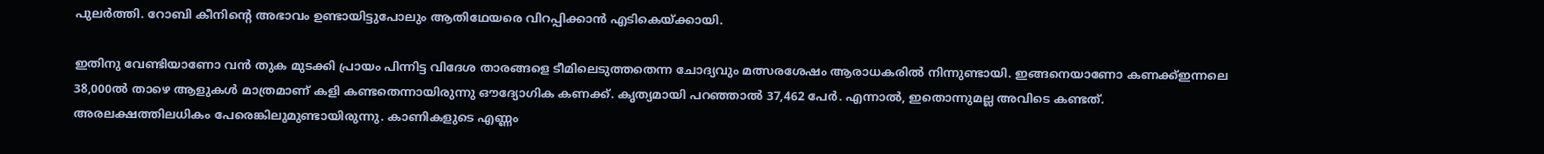പുലര്‍ത്തി. റോബി കീനിന്റെ അഭാവം ഉണ്ടായിട്ടുപോലും ആതിഥേയരെ വിറപ്പിക്കാന്‍ എടികെയ്‌ക്കായി.

ഇതിനു വേണ്ടിയാണോ വന്‍ തുക മുടക്കി പ്രായം പിന്നിട്ട വിദേശ താരങ്ങളെ ടീമിലെടുത്തതെന്ന ചോദ്യവും മത്സരശേഷം ആരാധകരില്‍ നിന്നുണ്ടായി. ഇങ്ങനെയാണോ കണക്ക്ഇന്നലെ 38,000ല്‍ താഴെ ആളുകള്‍ മാത്രമാണ് കളി കണ്ടതെന്നായിരുന്നു ഔദ്യോഗിക കണക്ക്. കൃത്യമായി പറഞ്ഞാല്‍ 37,462 പേര്‍. എന്നാല്‍, ഇതൊന്നുമല്ല അവിടെ കണ്ടത്. അരലക്ഷത്തിലധികം പേരെങ്കിലുമുണ്ടായിരുന്നു. കാണികളുടെ എണ്ണം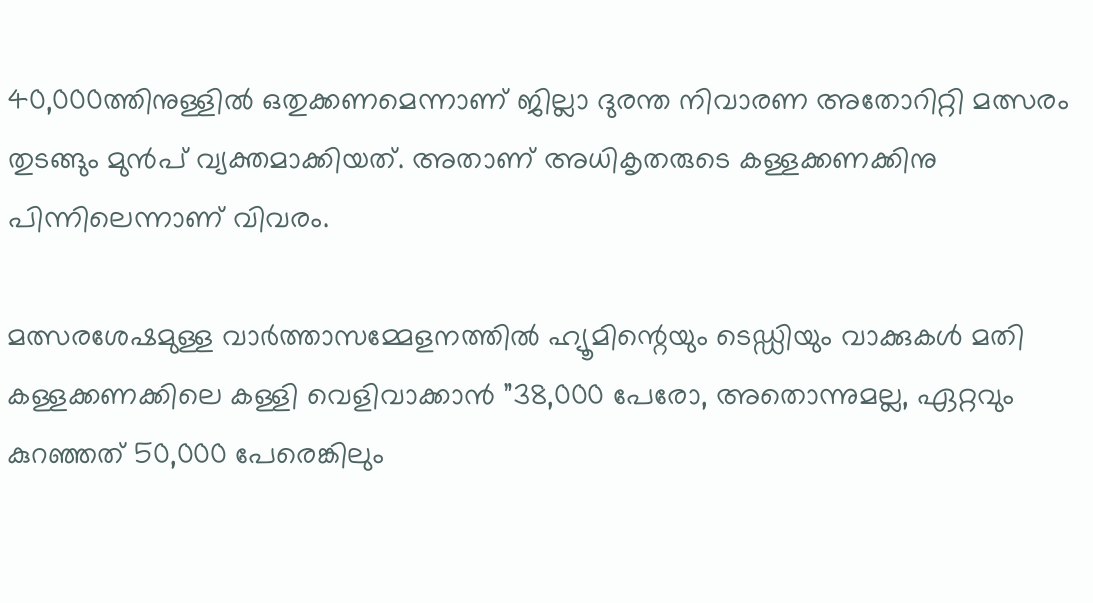40,000ത്തിനുള്ളില്‍ ഒതുക്കണമെന്നാണ് ജില്ലാ ദുരന്ത നിവാരണ അതോറിറ്റി മത്സരം തുടങ്ങും മുന്‍പ് വ്യക്തമാക്കിയത്. അതാണ് അധികൃതരുടെ കള്ളക്കണക്കിനു പിന്നിലെന്നാണ് വിവരം.

മത്സരശേഷമുള്ള വാര്‍ത്താസമ്മേളനത്തില്‍ ഹ്യൂമിന്റെയും ടെഡ്ഡിയും വാക്കുകള്‍ മതി കള്ളക്കണക്കിലെ കള്ളി വെളിവാക്കാന്‍ ”38,000 പേരോ, അതൊന്നുമല്ല, ഏറ്റവും കുറഞ്ഞത് 50,000 പേരെങ്കിലും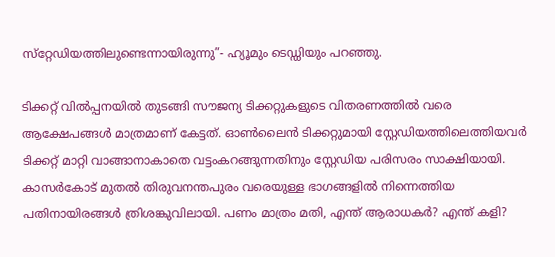സ്‌റ്റേഡിയത്തിലുണ്ടെന്നായിരുന്നു”- ഹ്യൂമും ടെഡ്ഡിയും പറഞ്ഞു.

ടിക്കറ്റ് വില്‍പ്പനയില്‍ തുടങ്ങി സൗജന്യ ടിക്കറ്റുകളുടെ വിതരണത്തില്‍ വരെ ആക്ഷേപങ്ങള്‍ മാത്രമാണ് കേട്ടത്. ഓണ്‍ലൈന്‍ ടിക്കറ്റുമായി സ്റ്റേഡിയത്തിലെത്തിയവര്‍ ടിക്കറ്റ് മാറ്റി വാങ്ങാനാകാതെ വട്ടംകറങ്ങുന്നതിനും സ്റ്റേഡിയ പരിസരം സാക്ഷിയായി. കാസര്‍കോട് മുതല്‍ തിരുവനന്തപുരം വരെയുള്ള ഭാഗങ്ങളില്‍ നിന്നെത്തിയ പതിനായിരങ്ങള്‍ ത്രിശങ്കുവിലായി. പണം മാത്രം മതി, എന്ത് ആരാധകര്‍? എന്ത് കളി?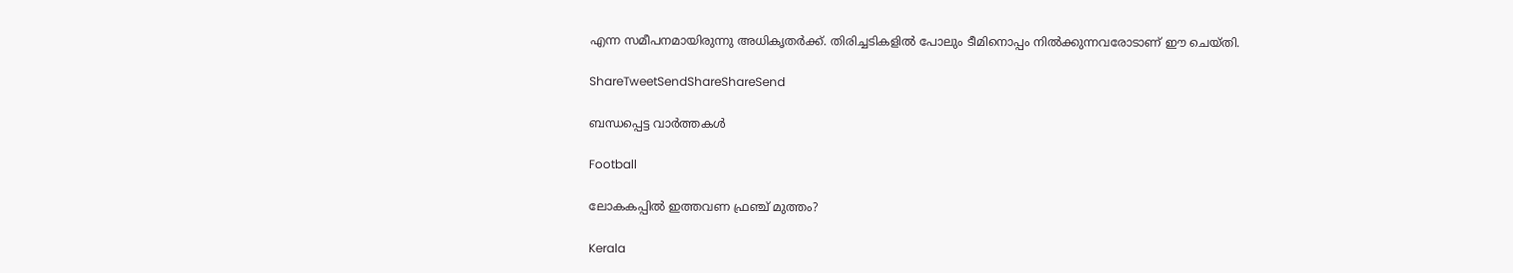എന്ന സമീപനമായിരുന്നു അധികൃതര്‍ക്ക്. തിരിച്ചടികളില്‍ പോലും ടീമിനൊപ്പം നില്‍ക്കുന്നവരോടാണ് ഈ ചെയ്തി.

ShareTweetSendShareShareSend

ബന്ധപ്പെട്ട വാര്‍ത്തകള്‍

Football

ലോകകപ്പില്‍ ഇത്തവണ ഫ്രഞ്ച് മുത്തം?

Kerala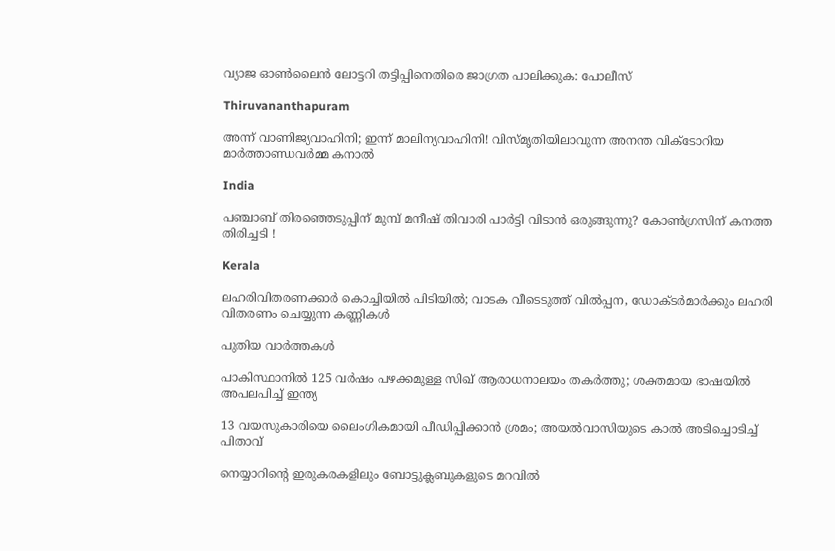വ്യാജ ഓണ്‍ലൈന്‍ ലോട്ടറി തട്ടിപ്പിനെതിരെ ജാഗ്രത പാലിക്കുക: പോലീസ്

Thiruvananthapuram

അന്ന് വാണിജ്യവാഹിനി; ഇന്ന് മാലിന്യവാഹിനി! വിസ്മൃതിയിലാവുന്ന അനന്ത വിക്ടോറിയ മാര്‍ത്താണ്ഡവര്‍മ്മ കനാല്‍

India

പഞ്ചാബ് തിരഞ്ഞെടുപ്പിന് മുമ്പ് മനീഷ് തിവാരി പാർട്ടി വിടാൻ ഒരുങ്ങുന്നു? കോൺഗ്രസിന് കനത്ത തിരിച്ചടി !

Kerala

ലഹരിവിതരണക്കാർ കൊച്ചിയിൽ പിടിയിൽ; വാടക വീടെടുത്ത് വിൽപ്പന, ഡോക്ടർമാർക്കും ലഹരി വിതരണം ചെയ്യുന്ന കണ്ണികൾ

പുതിയ വാര്‍ത്തകള്‍

പാകിസ്ഥാനിൽ 125 വർഷം പഴക്കമുള്ള സിഖ് ആരാധനാലയം തകർത്തു; ശക്തമായ ഭാഷയിൽ അപലപിച്ച് ഇന്ത്യ

13 വയസുകാരിയെ ലൈംഗികമായി പീഡിപ്പിക്കാൻ ശ്രമം; അയല്‍വാസിയുടെ കാല്‍ അടിച്ചൊടിച്ച് പിതാവ്

നെയ്യാറിന്റെ ഇരുകരകളിലും ബോട്ടുക്ലബുകളുടെ മറവില്‍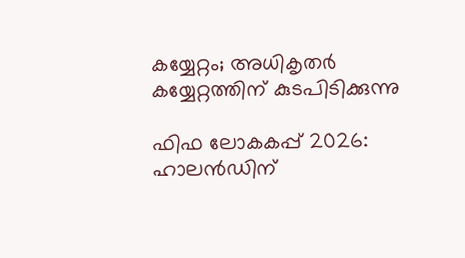കയ്യേറ്റം; അധികൃതര്‍ കയ്യേറ്റത്തിന് കുടപിടിക്കുന്നു

ഫിഫ ലോകകപ്പ് 2026: ഹാലന്‍ഡിന്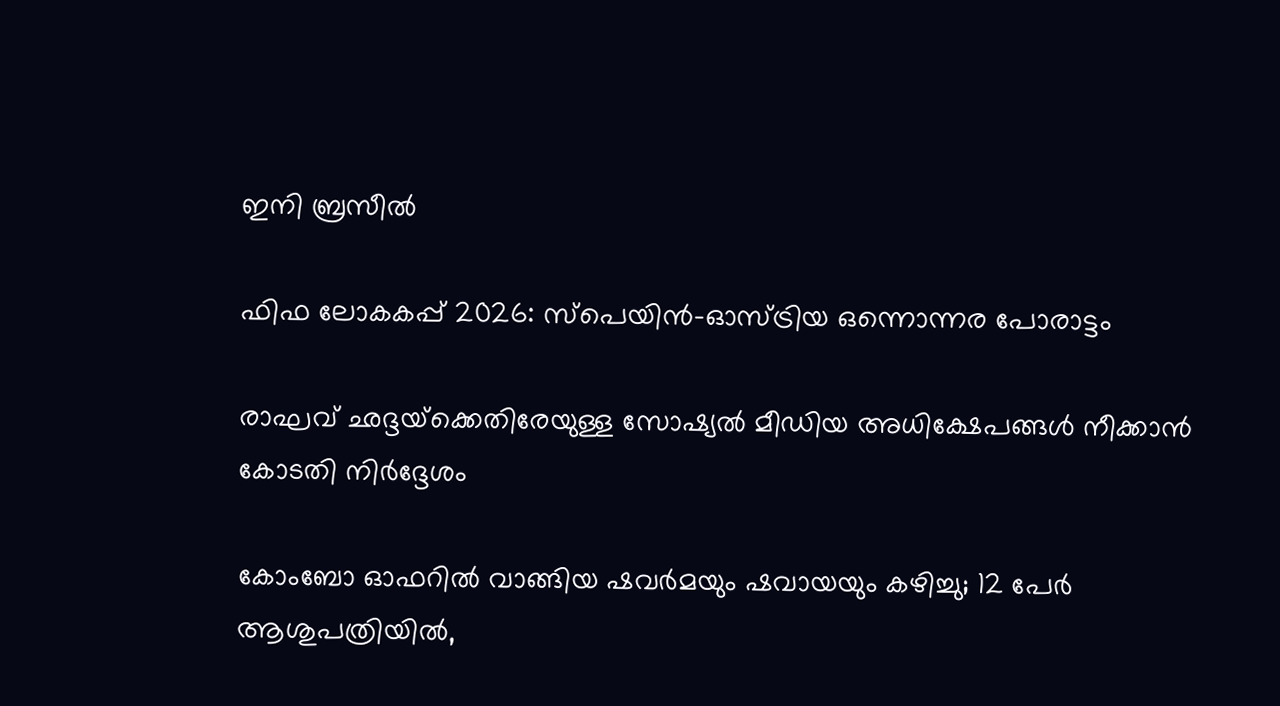ഇനി ബ്രസീല്‍

ഫിഫ ലോകകപ്പ് 2026: സ്‌പെയിന്‍-ഓസ്ട്രിയ ഒന്നൊന്നര പോരാട്ടം

രാഘവ് ഛദ്ദയ്‌ക്കെതിരേയുള്ള സോഷ്യൽ മീഡിയ അധിക്ഷേപങ്ങൾ നീക്കാൻ കോടതി നിർദ്ദേശം

കോംബോ ഓഫറിൽ വാങ്ങിയ ഷവർമയും ഷവായയും കഴിച്ചു; 12 പേർ ആശുപത്രിയിൽ,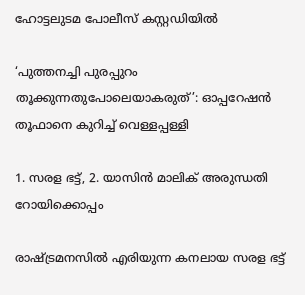ഹോട്ടലുടമ പോലീസ് കസ്റ്റഡിയിൽ

‘പുത്തനച്ചി പുരപ്പുറം തൂക്കുന്നതുപോലെയാകരുത്’: ഓപ്പറേഷൻ തൂഫാനെ കുറിച്ച് വെള്ളപ്പള്ളി

1. സരള ഭട്ട്, 2. യാസിന്‍ മാലിക് അരുന്ധതി റോയിക്കൊപ്പം

രാഷ്‌ട്രമനസില്‍ എരിയുന്ന കനലായ സരള ഭട്ട്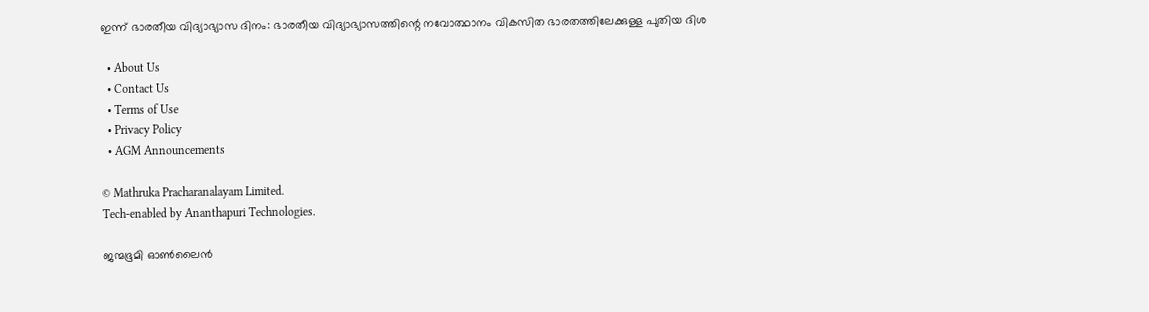ഇന്ന് ഭാരതീയ വിദ്യാഭ്യാസ ദിനം: ഭാരതീയ വിദ്യാഭ്യാസത്തിന്റെ നവോത്ഥാനം വികസിത ഭാരതത്തിലേക്കുള്ള പുതിയ ദിശ

  • About Us
  • Contact Us
  • Terms of Use
  • Privacy Policy
  • AGM Announcements

© Mathruka Pracharanalayam Limited.
Tech-enabled by Ananthapuri Technologies.

ജന്മഭൂമി ഓണ്‍ലൈന്‍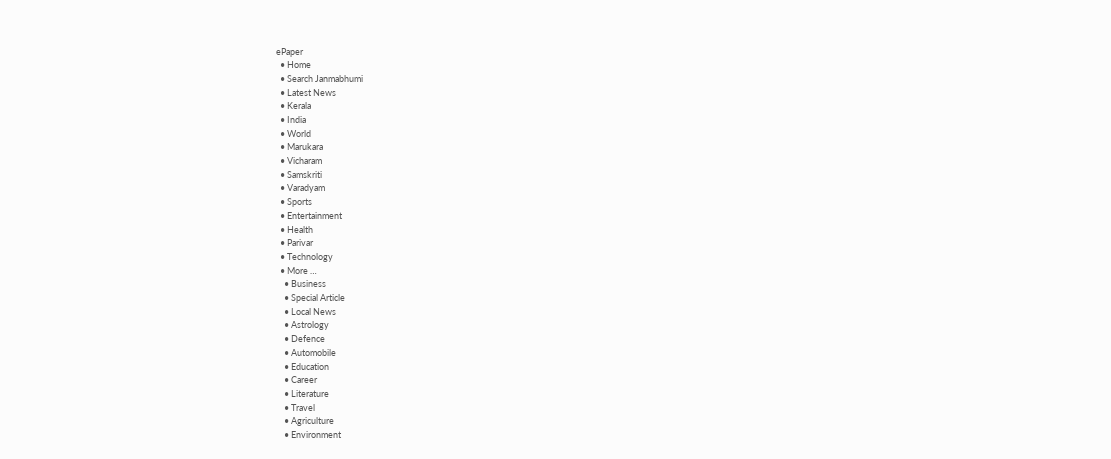ePaper
  • Home
  • Search Janmabhumi
  • Latest News
  • Kerala
  • India
  • World
  • Marukara
  • Vicharam
  • Samskriti
  • Varadyam
  • Sports
  • Entertainment
  • Health
  • Parivar
  • Technology
  • More …
    • Business
    • Special Article
    • Local News
    • Astrology
    • Defence
    • Automobile
    • Education
    • Career
    • Literature
    • Travel
    • Agriculture
    • Environment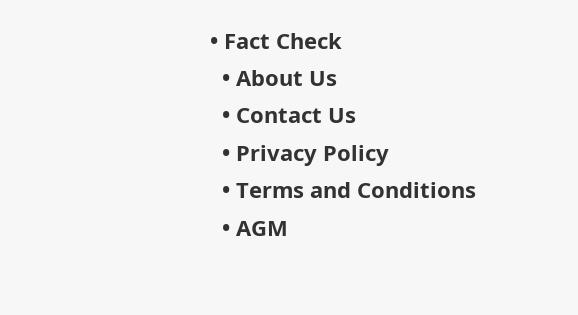• Fact Check
  • About Us
  • Contact Us
  • Privacy Policy
  • Terms and Conditions
  • AGM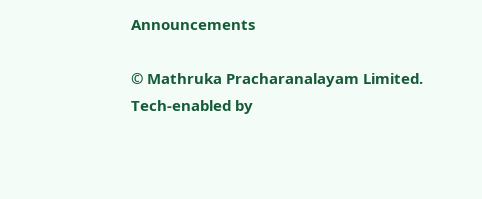Announcements

© Mathruka Pracharanalayam Limited.
Tech-enabled by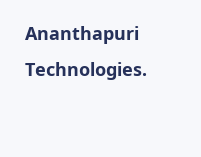Ananthapuri Technologies.